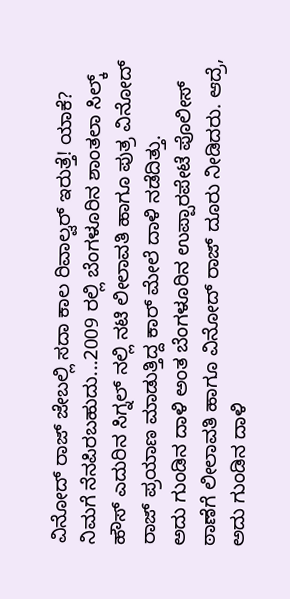ವಿನೋದ್ ರಾಜ್ ಜೇಬಲ್ಲಿ ಸದಾ ಕಾಲ ರಿವಾಲ್ವರ್ ಇರುತ್ತೆ! ಯಾಕೆ?
ನಿಮಗೆ ನೆನಪಿರಬಹುದು...2009 ರಲ್ಲಿ ಬೆಂಗಳೂರಿನ ಶಾಂತಲಾ ಸಿಲ್ಕ್ ಹೌಸ್ ಎದುರಿನ ಸಿಗ್ನಲ್ ನಲ್ಲಿ ನಟಿ ಲೀಲಾವತಿ ಹಾಗೂ ಪುತ್ರ ವಿನೋದ್ ರಾಜ್ ಪ್ರಯಾಣ ಮಾಡುತ್ತಿದ್ದ ಕಾರ್ ಮೇಲೆ ದಾಳಿ ನಡೆದಿತ್ತು.
ಅದು ಗುಂಡಿನ ದಾಳಿ ಅಂತ ಬೆಂಗಳೂರಿನ ಉಪ್ಪಾರಪೇಟೆ ಪೊಲೀಸ್ ಠಾಣೆಗೆ ಲೀಲಾವತಿ ಹಾಗೂ ವಿನೋದ್ ರಾಜ್ ದೂರು ನೀಡಿದರು. ಆದ್ರೆ, ಅದು ಗುಂಡಿನ ದಾಳಿ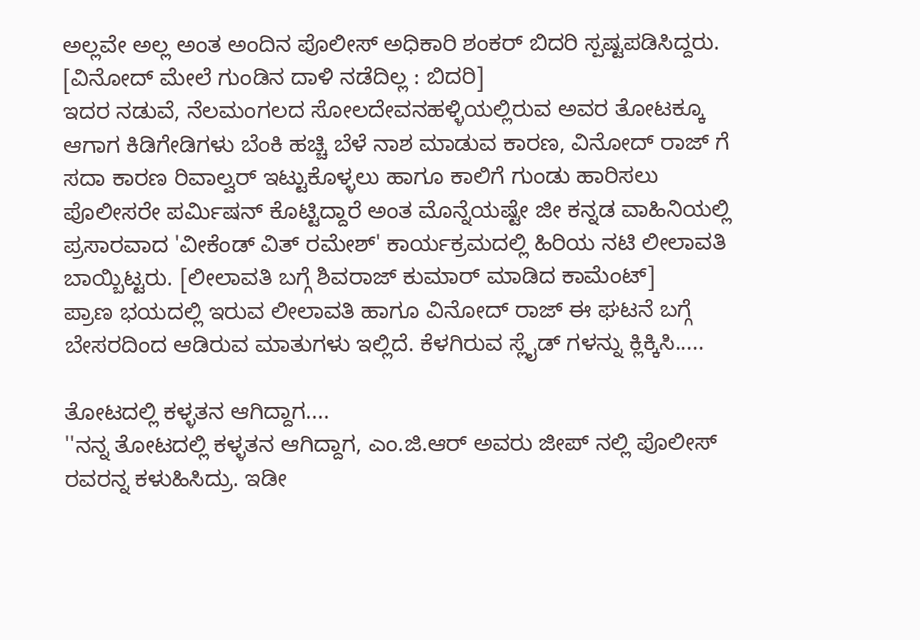ಅಲ್ಲವೇ ಅಲ್ಲ ಅಂತ ಅಂದಿನ ಪೊಲೀಸ್ ಅಧಿಕಾರಿ ಶಂಕರ್ ಬಿದರಿ ಸ್ಪಷ್ಟಪಡಿಸಿದ್ದರು. [ವಿನೋದ್ ಮೇಲೆ ಗುಂಡಿನ ದಾಳಿ ನಡೆದಿಲ್ಲ : ಬಿದರಿ]
ಇದರ ನಡುವೆ, ನೆಲಮಂಗಲದ ಸೋಲದೇವನಹಳ್ಳಿಯಲ್ಲಿರುವ ಅವರ ತೋಟಕ್ಕೂ ಆಗಾಗ ಕಿಡಿಗೇಡಿಗಳು ಬೆಂಕಿ ಹಚ್ಚಿ ಬೆಳೆ ನಾಶ ಮಾಡುವ ಕಾರಣ, ವಿನೋದ್ ರಾಜ್ ಗೆ ಸದಾ ಕಾರಣ ರಿವಾಲ್ವರ್ ಇಟ್ಟುಕೊಳ್ಳಲು ಹಾಗೂ ಕಾಲಿಗೆ ಗುಂಡು ಹಾರಿಸಲು ಪೊಲೀಸರೇ ಪರ್ಮಿಷನ್ ಕೊಟ್ಟಿದ್ದಾರೆ ಅಂತ ಮೊನ್ನೆಯಷ್ಟೇ ಜೀ ಕನ್ನಡ ವಾಹಿನಿಯಲ್ಲಿ ಪ್ರಸಾರವಾದ 'ವೀಕೆಂಡ್ ವಿತ್ ರಮೇಶ್' ಕಾರ್ಯಕ್ರಮದಲ್ಲಿ ಹಿರಿಯ ನಟಿ ಲೀಲಾವತಿ ಬಾಯ್ಬಿಟ್ಟರು. [ಲೀಲಾವತಿ ಬಗ್ಗೆ ಶಿವರಾಜ್ ಕುಮಾರ್ ಮಾಡಿದ ಕಾಮೆಂಟ್]
ಪ್ರಾಣ ಭಯದಲ್ಲಿ ಇರುವ ಲೀಲಾವತಿ ಹಾಗೂ ವಿನೋದ್ ರಾಜ್ ಈ ಘಟನೆ ಬಗ್ಗೆ ಬೇಸರದಿಂದ ಆಡಿರುವ ಮಾತುಗಳು ಇಲ್ಲಿದೆ. ಕೆಳಗಿರುವ ಸ್ಲೈಡ್ ಗಳನ್ನು ಕ್ಲಿಕ್ಕಿಸಿ.....

ತೋಟದಲ್ಲಿ ಕಳ್ಳತನ ಆಗಿದ್ದಾಗ....
''ನನ್ನ ತೋಟದಲ್ಲಿ ಕಳ್ಳತನ ಆಗಿದ್ದಾಗ, ಎಂ.ಜಿ.ಆರ್ ಅವರು ಜೀಪ್ ನಲ್ಲಿ ಪೊಲೀಸ್ ರವರನ್ನ ಕಳುಹಿಸಿದ್ರು. ಇಡೀ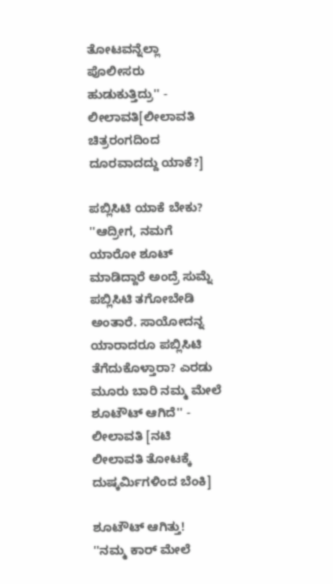ತೋಟವನ್ನೆಲ್ಲಾ ಪೊಲೀಸರು ಹುಡುಕುತ್ತಿದ್ರು'' - ಲೀಲಾವತಿ[ಲೀಲಾವತಿ ಚಿತ್ರರಂಗದಿಂದ ದೂರವಾದದ್ದು ಯಾಕೆ?]

ಪಬ್ಲಿಸಿಟಿ ಯಾಕೆ ಬೇಕು?
''ಆದ್ರೀಗ, ನಮಗೆ ಯಾರೋ ಶೂಟ್ ಮಾಡಿದ್ದಾರೆ ಅಂದ್ರೆ ಸುಮ್ನೆ ಪಬ್ಲಿಸಿಟಿ ತಗೋಬೇಡಿ ಅಂತಾರೆ. ಸಾಯೋದನ್ನ ಯಾರಾದರೂ ಪಬ್ಲಿಸಿಟಿ ತೆಗೆದುಕೊಳ್ತಾರಾ? ಎರಡು ಮೂರು ಬಾರಿ ನಮ್ಮ ಮೇಲೆ ಶೂಟೌಟ್ ಆಗಿದೆ'' - ಲೀಲಾವತಿ [ನಟಿ ಲೀಲಾವತಿ ತೋಟಕ್ಕೆ ದುಷ್ಕರ್ಮಿಗಳಿಂದ ಬೆಂಕಿ]

ಶೂಟೌಟ್ ಆಗಿತ್ತು!
''ನಮ್ಮ ಕಾರ್ ಮೇಲೆ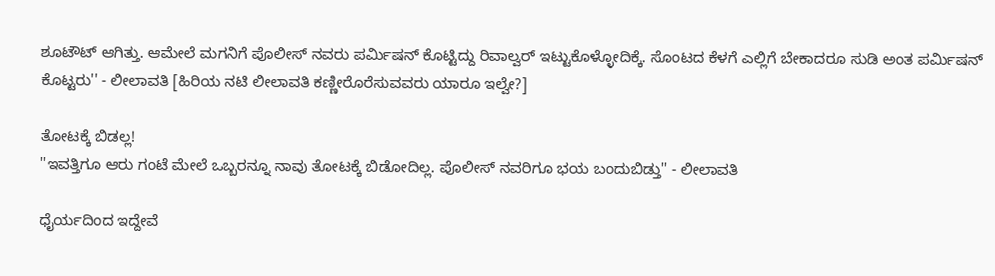ಶೂಟೌಟ್ ಆಗಿತ್ತು. ಆಮೇಲೆ ಮಗನಿಗೆ ಪೊಲೀಸ್ ನವರು ಪರ್ಮಿಷನ್ ಕೊಟ್ಟಿದ್ದು ರಿವಾಲ್ವರ್ ಇಟ್ಟುಕೊಳ್ಳೋದಿಕ್ಕೆ. ಸೊಂಟದ ಕೆಳಗೆ ಎಲ್ಲಿಗೆ ಬೇಕಾದರೂ ಸುಡಿ ಅಂತ ಪರ್ಮಿಷನ್ ಕೊಟ್ಟರು'' - ಲೀಲಾವತಿ [ಹಿರಿಯ ನಟಿ ಲೀಲಾವತಿ ಕಣ್ಣೀರೊರೆಸುವವರು ಯಾರೂ ಇಲ್ವೇ?]

ತೋಟಕ್ಕೆ ಬಿಡಲ್ಲ!
''ಇವತ್ತಿಗೂ ಆರು ಗಂಟೆ ಮೇಲೆ ಒಬ್ಬರನ್ನೂ ನಾವು ತೋಟಕ್ಕೆ ಬಿಡೋದಿಲ್ಲ. ಪೊಲೀಸ್ ನವರಿಗೂ ಭಯ ಬಂದುಬಿಡ್ತು'' - ಲೀಲಾವತಿ

ಧೈರ್ಯದಿಂದ ಇದ್ದೇವೆ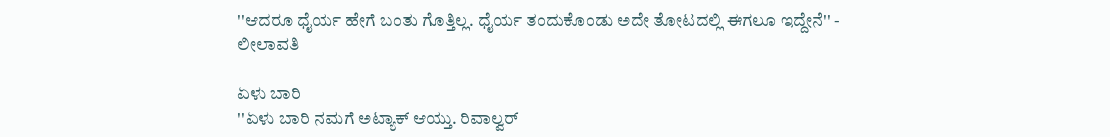''ಆದರೂ ಧೈರ್ಯ ಹೇಗೆ ಬಂತು ಗೊತ್ತಿಲ್ಲ. ಧೈರ್ಯ ತಂದುಕೊಂಡು ಅದೇ ತೋಟದಲ್ಲಿ ಈಗಲೂ ಇದ್ದೇನೆ'' - ಲೀಲಾವತಿ

ಏಳು ಬಾರಿ
''ಏಳು ಬಾರಿ ನಮಗೆ ಅಟ್ಯಾಕ್ ಆಯ್ತು. ರಿವಾಲ್ವರ್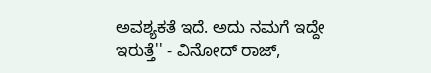ಅವಶ್ಯಕತೆ ಇದೆ. ಅದು ನಮಗೆ ಇದ್ದೇ ಇರುತ್ತೆ'' - ವಿನೋದ್ ರಾಜ್,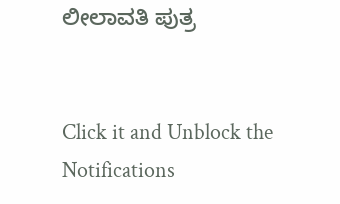ಲೀಲಾವತಿ ಪುತ್ರ


Click it and Unblock the Notifications